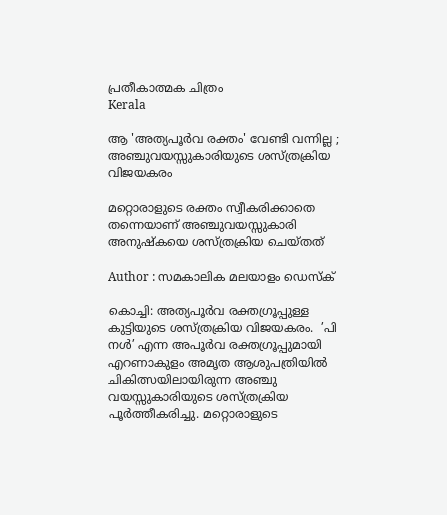പ്രതീകാത്മക ചിത്രം
Kerala

ആ 'അത്യപൂർവ രക്തം' വേണ്ടി വന്നില്ല ; അഞ്ചുവയസ്സുകാരിയുടെ ശസ്ത്രക്രിയ വിജയകരം

മറ്റൊരാളുടെ രക്തം സ്വീകരിക്കാതെ തന്നെയാണ് അഞ്ചുവയസ്സുകാരി അനുഷ്കയെ ശസ്ത്രക്രിയ ചെയ്തത്

Author : സമകാലിക മലയാളം ഡെസ്ക്

കൊച്ചി: അത്യപൂർവ രക്തഗ്രൂപ്പുള്ള കുട്ടിയുടെ ശസ്ത്രക്രിയ വിജയകരം.  ’പി നൾ’ എന്ന അപൂർവ രക്തഗ്രൂപ്പുമായി എറണാകുളം അമൃത ആശുപത്രിയിൽ ചികിത്സയിലായിരുന്ന അഞ്ചു വയസ്സുകാരിയുടെ ശസ്ത്രക്രിയ പൂർത്തീകരിച്ചു. മറ്റൊരാളുടെ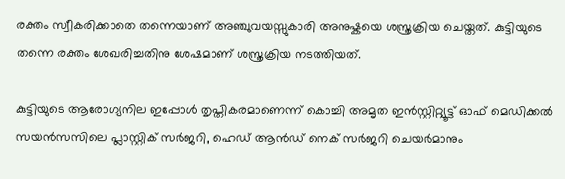രക്തം സ്വീകരിക്കാതെ തന്നെയാണ് അഞ്ചുവയസ്സുകാരി അനുഷ്കയെ ശസ്ത്രക്രിയ ചെയ്തത്. കുട്ടിയുടെ തന്നെ രക്തം ശേഖരിച്ചതിനു ശേഷമാണ് ശസ്ത്രക്രിയ നടത്തിയത്.

കുട്ടിയുടെ ആരോഗ്യനില ഇപ്പോൾ തൃപ്തികരമാണെന്ന് കൊച്ചി അമൃത ഇൻസ്റ്റിറ്റ്യൂട്ട് ഓഫ് മെഡിക്കൽ സയൻസസിലെ പ്ലാസ്റ്റിക് സർജറി, ഹെഡ് ആൻഡ് നെക് സർജറി ചെയർമാനും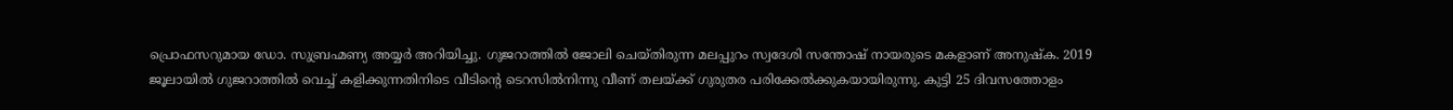പ്രൊഫസറുമായ ഡോ. സുബ്രഹ്മണ്യ അയ്യർ അറിയിച്ചു. ഗുജറാത്തിൽ ജോലി ചെയ്തിരുന്ന മലപ്പുറം സ്വദേശി സന്തോഷ് നായരുടെ മകളാണ് അനുഷ്ക. 2019 ജൂലായിൽ ഗുജറാത്തിൽ വെച്ച് കളിക്കുന്നതിനിടെ വീടിന്റെ ടെറസിൽനിന്നു വീണ് തലയ്ക്ക് ഗുരുതര പരിക്കേൽക്കുകയായിരുന്നു. കുട്ടി 25 ദിവസത്തോളം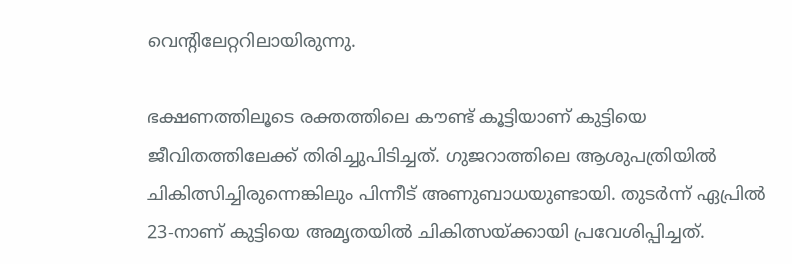വെന്റിലേറ്ററിലായിരുന്നു.

ഭക്ഷണത്തിലൂടെ രക്തത്തിലെ കൗണ്ട് കൂട്ടിയാണ് കുട്ടിയെ ജീവിതത്തിലേക്ക് തിരിച്ചുപിടിച്ചത്. ഗുജറാത്തിലെ ആശുപത്രിയിൽ ചികിത്സിച്ചിരുന്നെങ്കിലും പിന്നീട് അണുബാധയുണ്ടായി. തുടർന്ന് ഏപ്രിൽ 23-നാണ് കുട്ടിയെ അമൃതയിൽ ചികിത്സയ്ക്കായി പ്രവേശിപ്പിച്ചത്.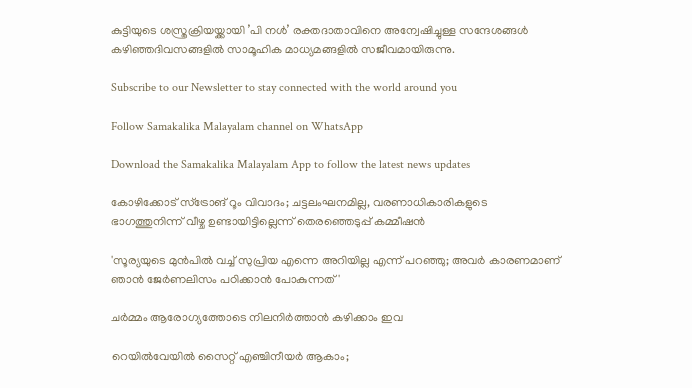കുട്ടിയുടെ ശസ്ത്രക്രിയയ്ക്കായി ’പി നൾ’ രക്തദാതാവിനെ അന്വേഷിച്ചുള്ള സന്ദേശങ്ങൾ കഴിഞ്ഞദിവസങ്ങളിൽ സാമൂഹിക മാധ്യമങ്ങളിൽ സജീവമായിരുന്നു.

Subscribe to our Newsletter to stay connected with the world around you

Follow Samakalika Malayalam channel on WhatsApp

Download the Samakalika Malayalam App to follow the latest news updates

കോഴിക്കോട് സ്‌ട്രോങ് റൂം വിവാദം; ചട്ടലംഘനമില്ല, വരണാധികാരികളുടെ ഭാഗത്തുനിന്ന് വീഴ്ച ഉണ്ടായിട്ടില്ലെന്ന് തെരഞ്ഞെടുപ്പ് കമ്മീഷന്‍

'സൂര്യയുടെ മുൻപിൽ വച്ച് സുപ്രിയ എന്നെ അറിയില്ല എന്ന് പറഞ്ഞു; അവർ കാരണമാണ് ഞാൻ ജേർണലിസം പഠിക്കാൻ പോകുന്നത്'

ചർമ്മം ആരോഗ്യത്തോടെ നിലനിർത്താൻ കഴിക്കാം ഇവ

റെയിൽവേയിൽ സൈറ്റ് എഞ്ചിനീയർ ആകാം;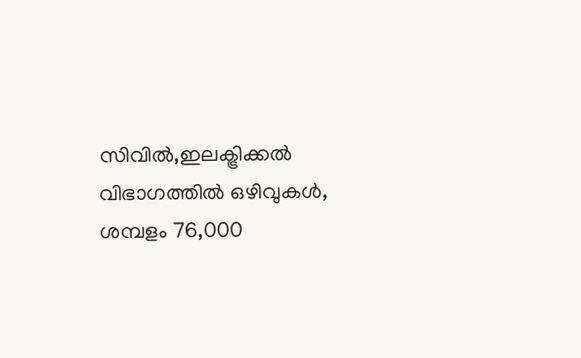സിവിൽ,ഇലക്ട്രിക്കൽ വിഭാഗത്തിൽ ഒഴിവുകൾ, ശമ്പളം 76,000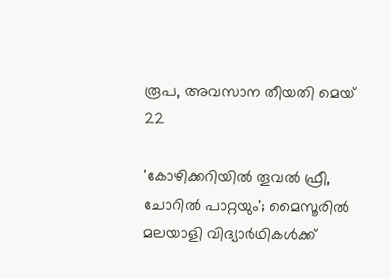രൂപ, അവസാന തീയതി മെയ് 22

'കോഴിക്കറിയില്‍ തൂവല്‍ ഫ്രീ, ചോറില്‍ പാറ്റയും'; മൈസൂരില്‍ മലയാളി വിദ്യാര്‍ഥികള്‍ക്ക്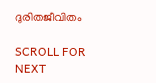ദുരിതജീവിതം

SCROLL FOR NEXT